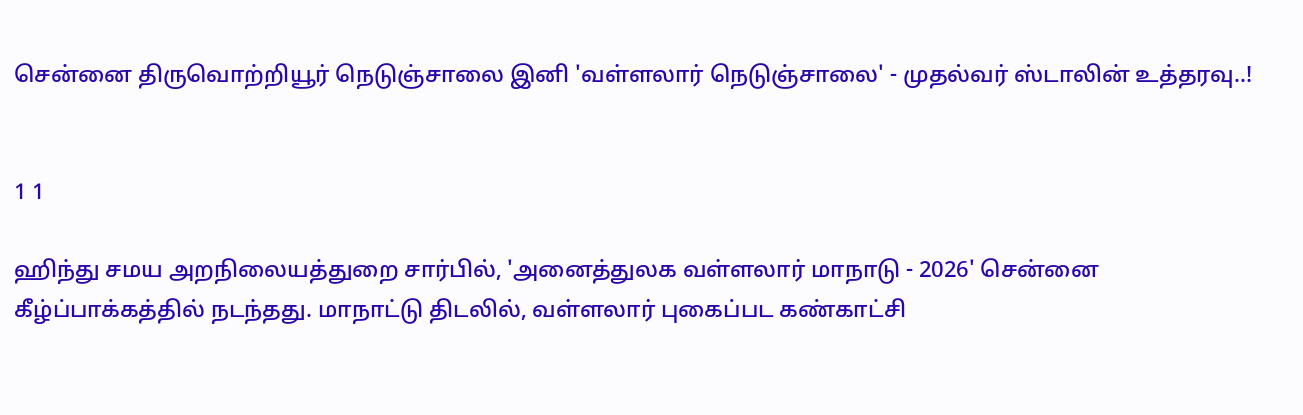சென்னை திருவொற்றியூர் நெடுஞ்சாலை இனி 'வள்ளலார் நெடுஞ்சாலை' - முதல்வர் ஸ்டாலின் உத்தரவு..!


1 1

ஹிந்து சமய அறநிலையத்துறை சார்பில், 'அனைத்துலக வள்ளலார் மாநாடு - 2026' சென்னை கீழ்ப்பாக்கத்தில் நடந்தது. மாநாட்டு திடலில், வள்ளலார் புகைப்பட கண்காட்சி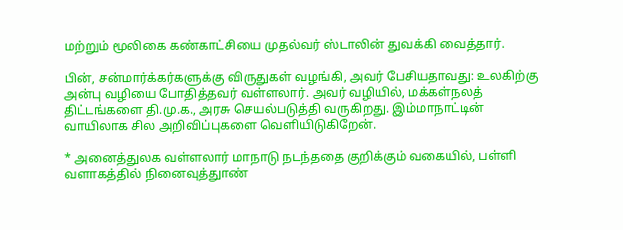மற்றும் மூலிகை கண்காட்சியை முதல்வர் ஸ்டாலின் துவக்கி வைத்தார்.

பின், சன்மார்க்கர்களுக்கு விருதுகள் வழங்கி, அவர் பேசியதாவது: உலகிற்கு அன்பு வழியை போதித்தவர் வள்ளலார். அவர் வழியில், மக்கள்நலத் திட்டங்களை தி.மு.க., அரசு செயல்படுத்தி வருகிறது. இம்மாநாட்டின் வாயிலாக சில அறிவிப்புகளை வெளியிடுகிறேன்.

* அனைத்துலக வள்ளலார் மாநாடு நடந்ததை குறிக்கும் வகையில், பள்ளி வளாகத்தில் நினைவுத்துாண்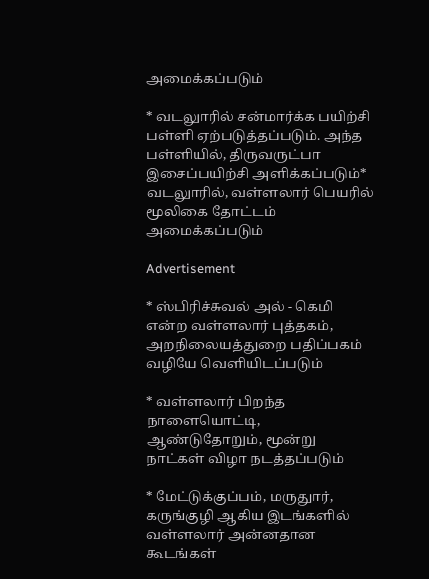அமைக்கப்படும்

* வடலுாரில் சன்மார்க்க பயிற்சி பள்ளி ஏற்படுத்தப்படும். அந்த பள்ளியில், திருவருட்பா இசைப்பயிற்சி அளிக்கப்படும்* வடலுாரில், வள்ளலார் பெயரில் மூலிகை தோட்டம் அமைக்கப்படும்

Advertisement

* ஸ்பிரிச்சுவல் அல் - கெமி என்ற வள்ளலார் புத்தகம், அறநிலையத்துறை பதிப்பகம் வழியே வெளியிடப்படும்

* வள்ளலார் பிறந்த நாளையொட்டி, ஆண்டுதோறும், மூன்று நாட்கள் விழா நடத்தப்படும்

* மேட்டுக்குப்பம், மருதுார், கருங்குழி ஆகிய இடங்களில் வள்ளலார் அன்னதான கூடங்கள்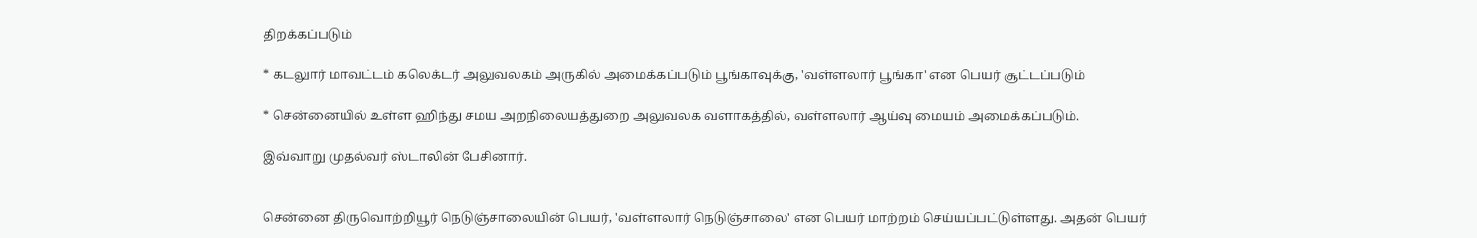திறக்கப்படும்

* கடலுார் மாவட்டம் கலெக்டர் அலுவலகம் அருகில் அமைக்கப்படும் பூங்காவுக்கு, 'வள்ளலார் பூங்கா' என பெயர் சூட்டப்படும்

* சென்னையில் உள்ள ஹிந்து சமய அறநிலையத்துறை அலுவலக வளாகத்தில், வள்ளலார் ஆய்வு மையம் அமைக்கப்படும்.

இவ்வாறு முதல்வர் ஸ்டாலின் பேசினார்.


சென்னை திருவொற்றியூர் நெடுஞ்சாலையின் பெயர், 'வள்ளலார் நெடுஞ்சாலை' என பெயர் மாற்றம் செய்யப்பட்டுள்ளது. அதன் பெயர்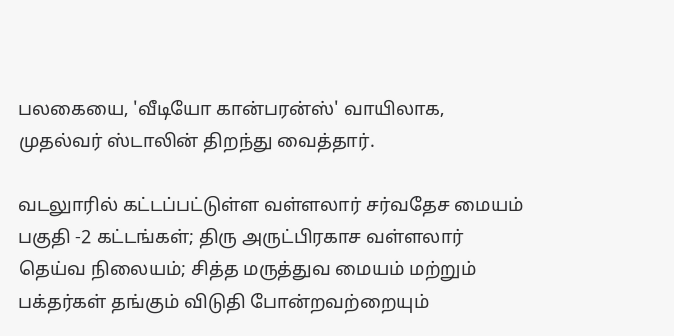பலகையை, 'வீடியோ கான்பரன்ஸ்' வாயிலாக, முதல்வர் ஸ்டாலின் திறந்து வைத்தார்.

வடலுாரில் கட்டப்பட்டுள்ள வள்ளலார் சர்வதேச மையம் பகுதி -2 கட்டங்கள்; திரு அருட்பிரகாச வள்ளலார் தெய்வ நிலையம்; சித்த மருத்துவ மையம் மற்றும் பக்தர்கள் தங்கும் விடுதி போன்றவற்றையும்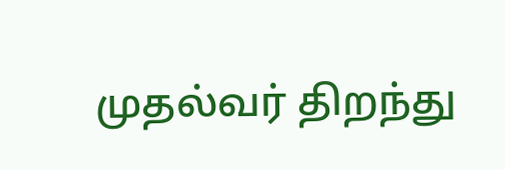முதல்வர் திறந்து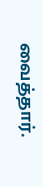வைத்தார்.